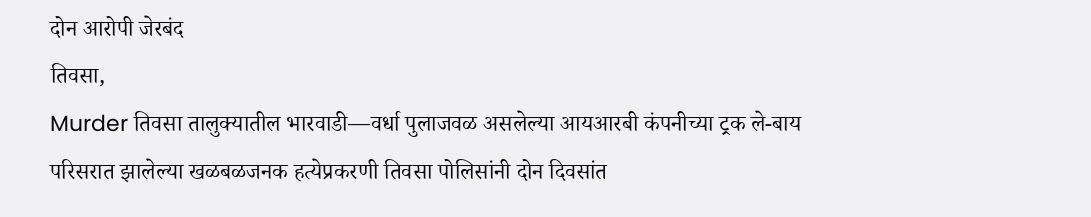दोन आरोपी जेरबंद
तिवसा,
Murder तिवसा तालुक्यातील भारवाडी—वर्धा पुलाजवळ असलेल्या आयआरबी कंपनीच्या ट्रक ले-बाय परिसरात झालेल्या खळबळजनक हत्येप्रकरणी तिवसा पोलिसांनी दोन दिवसांत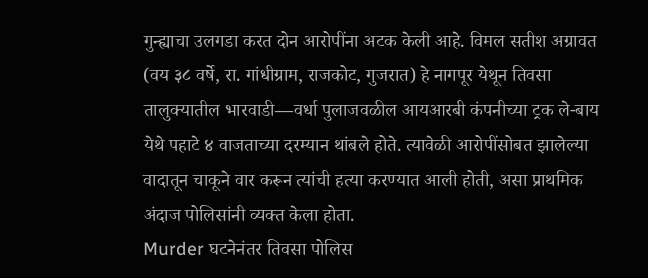गुन्ह्याचा उलगडा करत दोन आरोपींना अटक केली आहे. विमल सतीश अग्रावत (वय ३८ वर्षे, रा. गांधीग्राम, राजकोट, गुजरात) हे नागपूर येथून तिवसा तालुक्यातील भारवाडी—वर्धा पुलाजवळील आयआरबी कंपनीच्या ट्रक ले-बाय येथे पहाटे ४ वाजताच्या दरम्यान थांबले होते. त्यावेळी आरोपींसोबत झालेल्या वादातून चाकूने वार करून त्यांची हत्या करण्यात आली होती, असा प्राथमिक अंदाज पोलिसांनी व्यक्त केला होता.
Murder घटनेनंतर तिवसा पोलिस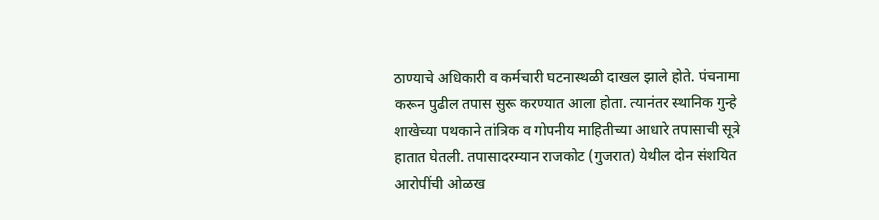ठाण्याचे अधिकारी व कर्मचारी घटनास्थळी दाखल झाले होते. पंचनामा करून पुढील तपास सुरू करण्यात आला होता. त्यानंतर स्थानिक गुन्हे शाखेच्या पथकाने तांत्रिक व गोपनीय माहितीच्या आधारे तपासाची सूत्रे हातात घेतली. तपासादरम्यान राजकोट (गुजरात) येथील दोन संशयित आरोपींची ओळख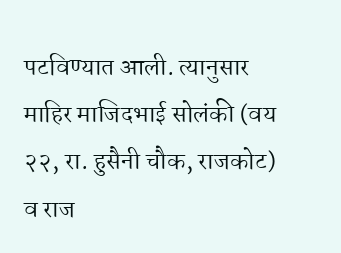पटविण्यात आली. त्यानुसार माहिर माजिदभाई सोलंकी (वय २२, रा. हुसैनी चौक, राजकोट) व राज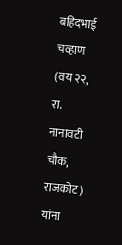बहिदभाई चव्हाण (वय २२, रा. नानावटी चौक, राजकोट) यांना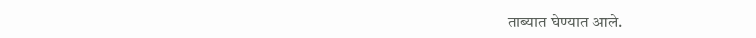ताब्यात घेण्यात आले.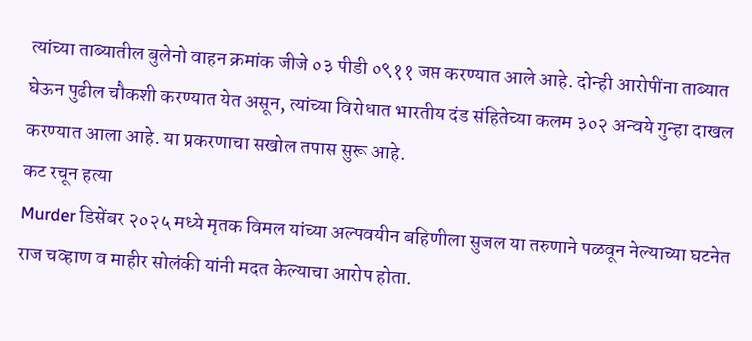त्यांच्या ताब्यातील बुलेनो वाहन क्रमांक जीजे ०३ पीडी ०९११ जप्त करण्यात आले आहे. दोन्ही आरोपींना ताब्यात घेऊन पुढील चौकशी करण्यात येत असून, त्यांच्या विरोधात भारतीय दंड संहितेच्या कलम ३०२ अन्वये गुन्हा दाखल करण्यात आला आहे. या प्रकरणाचा सखोल तपास सुरू आहे.
कट रचून हत्या
Murder डिसेंबर २०२५ मध्ये मृतक विमल यांच्या अल्पवयीन बहिणीला सुजल या तरुणाने पळवून नेल्याच्या घटनेत राज चव्हाण व माहीर सोलंकी यांनी मदत केल्याचा आरोप होता.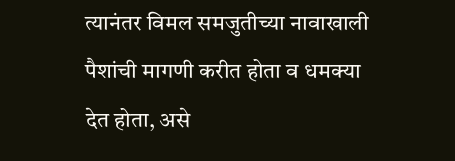त्यानंतर विमल समजुतीच्या नावाखाली पैशांची मागणी करीत होता व धमक्या देत होता, असे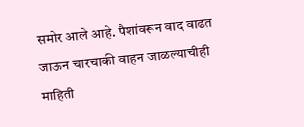समोर आले आहे. पैशांवरून वाद वाढत जाऊन चारचाकी वाहन जाळल्याचीही माहिती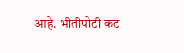आहे. भीतीपोटी कट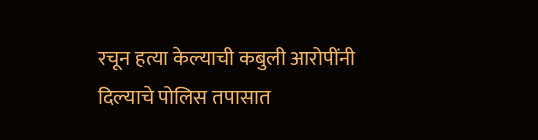रचून हत्या केल्याची कबुली आरोपींनी दिल्याचे पोलिस तपासात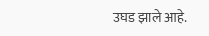उघड झाले आहे.